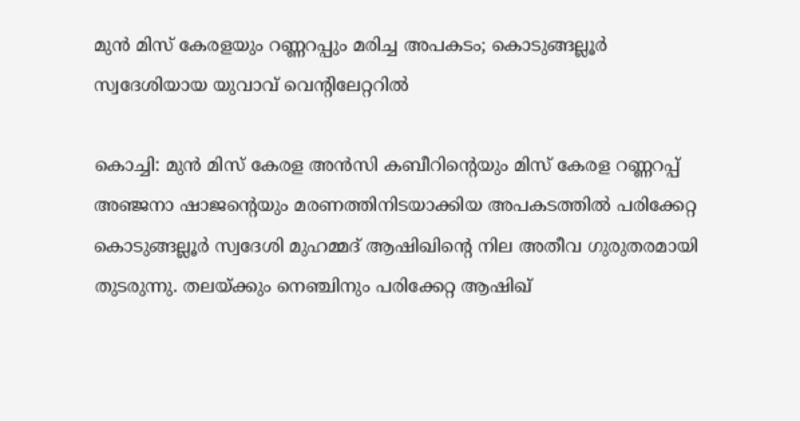മുന്‍ മിസ് കേരളയും റണ്ണറപ്പും മരിച്ച അപകടം; കൊടുങ്ങല്ലൂര്‍ സ്വദേശിയായ യുവാവ് വെന്റിലേറ്ററില്‍

കൊച്ചി: മുന്‍ മിസ് കേരള അന്‍സി കബീറിന്റെയും മിസ് കേരള റണ്ണറപ്പ് അഞ്ജനാ ഷാജന്റെയും മരണത്തിനിടയാക്കിയ അപകടത്തില്‍ പരിക്കേറ്റ കൊടുങ്ങല്ലൂര്‍ സ്വദേശി മുഹമ്മദ് ആഷിഖിന്റെ നില അതീവ ഗുരുതരമായി തുടരുന്നു. തലയ്ക്കും നെഞ്ചിനും പരിക്കേറ്റ ആഷിഖ്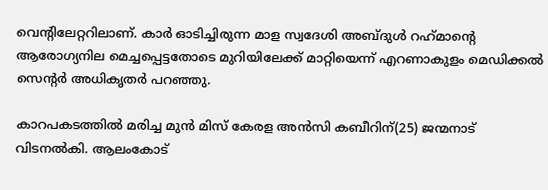വെന്റിലേറ്ററിലാണ്. കാര്‍ ഓടിച്ചിരുന്ന മാള സ്വദേശി അബ്ദുള്‍ റഹ്‌മാന്റെ ആരോഗ്യനില മെച്ചപ്പെട്ടതോടെ മുറിയിലേക്ക് മാറ്റിയെന്ന് എറണാകുളം മെഡിക്കല്‍ സെന്റര്‍ അധികൃതര്‍ പറഞ്ഞു.

കാറപകടത്തില്‍ മരിച്ച മുന്‍ മിസ് കേരള അന്‍സി കബീറിന്(25) ജന്മനാട് വിടനല്‍കി. ആലംകോട്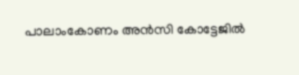പാലാംകോണം അന്‍സി കോട്ടേജില്‍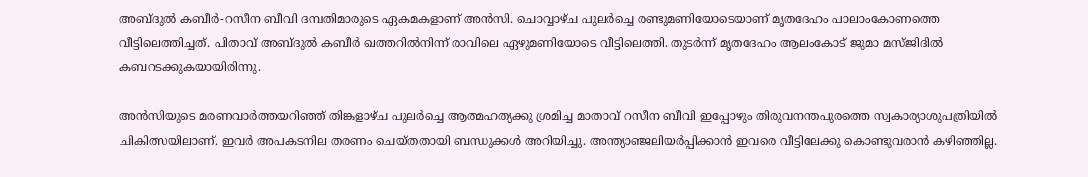അബ്ദുല്‍ കബീര്‍-റസീന ബീവി ദമ്പതിമാരുടെ ഏകമകളാണ് അന്‍സി. ചൊവ്വാഴ്ച പുലര്‍ച്ചെ രണ്ടുമണിയോടെയാണ് മൃതദേഹം പാലാംകോണത്തെ വീട്ടിലെത്തിച്ചത്. പിതാവ് അബ്ദുല്‍ കബീര്‍ ഖത്തറില്‍നിന്ന് രാവിലെ ഏഴുമണിയോടെ വീട്ടിലെത്തി. തുടര്‍ന്ന് മൃതദേഹം ആലംകോട് ജുമാ മസ്ജിദില്‍ കബറടക്കുകയായിരിന്നു.

അന്‍സിയുടെ മരണവാര്‍ത്തയറിഞ്ഞ് തിങ്കളാഴ്ച പുലര്‍ച്ചെ ആത്മഹത്യക്കു ശ്രമിച്ച മാതാവ് റസീന ബീവി ഇപ്പോഴും തിരുവനന്തപുരത്തെ സ്വകാര്യാശുപത്രിയില്‍ ചികിത്സയിലാണ്. ഇവര്‍ അപകടനില തരണം ചെയ്തതായി ബന്ധുക്കള്‍ അറിയിച്ചു. അന്ത്യാഞ്ജലിയര്‍പ്പിക്കാന്‍ ഇവരെ വീട്ടിലേക്കു കൊണ്ടുവരാന്‍ കഴിഞ്ഞില്ല.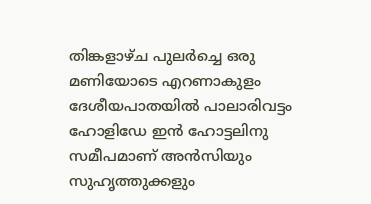തിങ്കളാഴ്ച പുലര്‍ച്ചെ ഒരു മണിയോടെ എറണാകുളം ദേശീയപാതയില്‍ പാലാരിവട്ടം ഹോളിഡേ ഇന്‍ ഹോട്ടലിനു സമീപമാണ് അന്‍സിയും സുഹൃത്തുക്കളും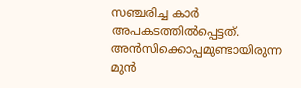സഞ്ചരിച്ച കാര്‍ അപകടത്തില്‍പ്പെട്ടത്. അന്‍സിക്കൊപ്പമുണ്ടായിരുന്ന മുന്‍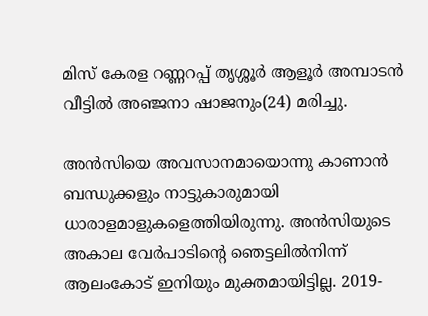മിസ് കേരള റണ്ണറപ്പ് തൃശ്ശൂര്‍ ആളൂര്‍ അമ്പാടന്‍ വീട്ടില്‍ അഞ്ജനാ ഷാജനും(24) മരിച്ചു.

അന്‍സിയെ അവസാനമായൊന്നു കാണാന്‍ ബന്ധുക്കളും നാട്ടുകാരുമായി ധാരാളമാളുകളെത്തിയിരുന്നു. അന്‍സിയുടെ അകാല വേര്‍പാടിന്റെ ഞെട്ടലില്‍നിന്ന് ആലംകോട് ഇനിയും മുക്തമായിട്ടില്ല. 2019-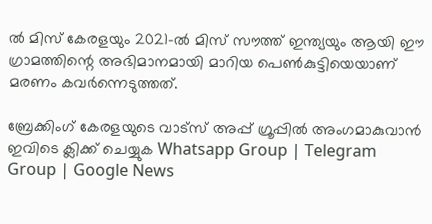ല്‍ മിസ് കേരളയും 2021-ല്‍ മിസ് സൗത്ത് ഇന്ത്യയും ആയി ഈ ഗ്രാമത്തിന്റെ അഭിമാനമായി മാറിയ പെണ്‍കുട്ടിയെയാണ് മരണം കവര്‍ന്നെടുത്തത്.

ബ്രേക്കിംഗ് കേരളയുടെ വാട്സ് അപ്പ് ഗ്രൂപ്പിൽ അംഗമാകുവാൻ ഇവിടെ ക്ലിക്ക് ചെയ്യുക Whatsapp Group | Telegram Group | Google News